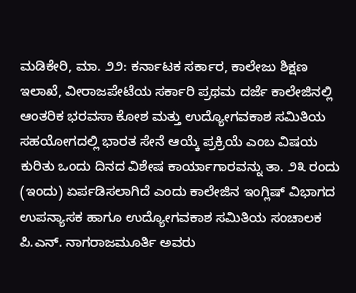ಮಡಿಕೇರಿ, ಮಾ. ೨೨: ಕರ್ನಾಟಕ ಸರ್ಕಾರ, ಕಾಲೇಜು ಶಿಕ್ಷಣ ಇಲಾಖೆ, ವೀರಾಜಪೇಟೆಯ ಸರ್ಕಾರಿ ಪ್ರಥಮ ದರ್ಜೆ ಕಾಲೇಜಿನಲ್ಲಿ ಆಂತರಿಕ ಭರವಸಾ ಕೋಶ ಮತ್ತು ಉದ್ಯೋಗವಕಾಶ ಸಮಿತಿಯ ಸಹಯೋಗದಲ್ಲಿ ಭಾರತ ಸೇನೆ ಆಯ್ಕೆ ಪ್ರಕ್ರಿಯೆ ಎಂಬ ವಿಷಯ ಕುರಿತು ಒಂದು ದಿನದ ವಿಶೇಷ ಕಾರ್ಯಾಗಾರವನ್ನು ತಾ. ೨೩ ರಂದು (ಇಂದು) ಏರ್ಪಡಿಸಲಾಗಿದೆ ಎಂದು ಕಾಲೇಜಿನ ಇಂಗ್ಲಿಷ್ ವಿಭಾಗದ ಉಪನ್ಯಾಸಕ ಹಾಗೂ ಉದ್ಯೋಗವಕಾಶ ಸಮಿತಿಯ ಸಂಚಾಲಕ ಪಿ.ಎನ್. ನಾಗರಾಜಮೂರ್ತಿ ಅವರು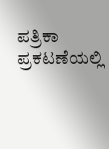ಪತ್ರಿಕಾ ಪ್ರಕಟಣೆಯಲ್ಲಿ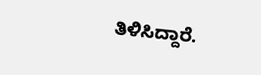ತಿಳಿಸಿದ್ದಾರೆ.